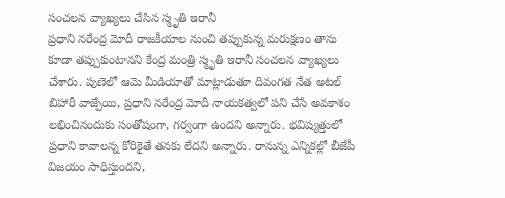సంచలన వ్యాఖ్యలు చేసిన స్మృతి ఇరానీ
ప్రధాని నరేంద్ర మోదీ రాజకీయాల నుంచి తప్పుకున్న మరుక్షణం తాను కూడా తప్పుకుంటానని కేంద్ర మంత్రి స్మృతి ఇరానీ సంచలన వ్యాఖ్యలు చేశారు. పుణెలో ఆమె మీడియాతో మాట్లాడుతూ దివంగత నేత అటల్ బిహారీ వాజ్పేయి, ప్రధాని నరేంద్ర మోదీ నాయకత్వలో పని చేసే అవకాశం లభించినందుకు సంతోషంగా, గర్వంగా ఉందని అన్నారు. భవిష్యత్తులో ప్రధాని కావాలన్న కోరికైతే తనకు లేదని అన్నారు. రానున్న ఎన్నికల్లో బీజేపీ విజయం సాధిస్తుందని,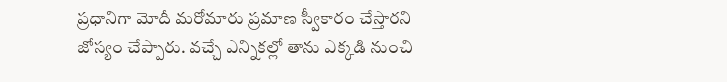ప్రధానిగా మోదీ మరోమారు ప్రమాణ స్వీకారం చేస్తారని జోస్యం చేప్పారు. వచ్చే ఎన్నికల్లో తాను ఎక్కడి నుంచి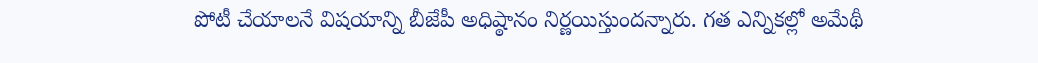పోటీ చేయాలనే విషయాన్ని బీజేపీ అధిష్ఠానం నిర్ణయిస్తుందన్నారు. గత ఎన్నికల్లో అమేథీ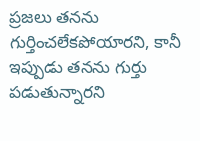ప్రజలు తనను గుర్తించలేకపోయారని, కానీ ఇప్పుడు తనను గుర్తు పడుతున్నారని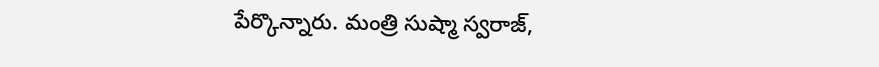పేర్కొన్నారు. మంత్రి సుష్మా స్వరాజ్,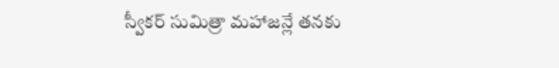స్వీకర్ సుమిత్రా మహాజన్లే తనకు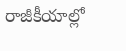రాజీకీయాల్లో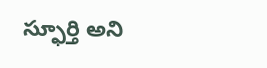స్ఫూర్తి అని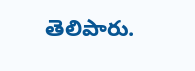తెలిపారు.